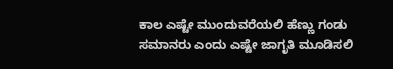ಕಾಲ ಎಷ್ಟೇ ಮುಂದುವರೆಯಲಿ ಹೆಣ್ಣು ಗಂಡು ಸಮಾನರು ಎಂದು ಎಷ್ಟೇ ಜಾಗೃತಿ ಮೂಡಿಸಲಿ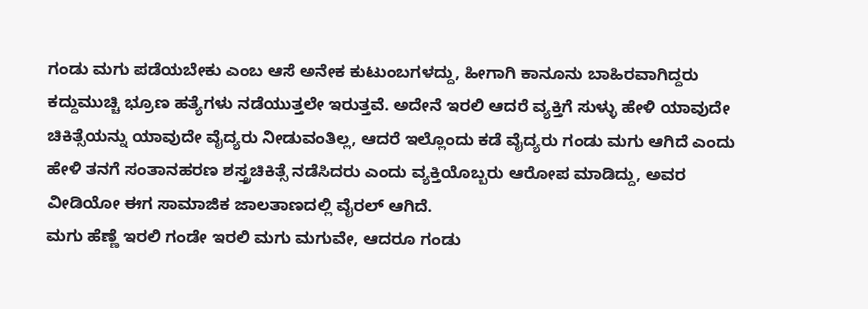ಗಂಡು ಮಗು ಪಡೆಯಬೇಕು ಎಂಬ ಆಸೆ ಅನೇಕ ಕುಟುಂಬಗಳದ್ದು, ಹೀಗಾಗಿ ಕಾನೂನು ಬಾಹಿರವಾಗಿದ್ದರು ಕದ್ದುಮುಚ್ಚಿ ಭ್ರೂಣ ಹತ್ಯೆಗಳು ನಡೆಯುತ್ತಲೇ ಇರುತ್ತವೆ. ಅದೇನೆ ಇರಲಿ ಆದರೆ ವ್ಯಕ್ತಿಗೆ ಸುಳ್ಳು ಹೇಳಿ ಯಾವುದೇ ಚಿಕಿತ್ಸೆಯನ್ನು ಯಾವುದೇ ವೈದ್ಯರು ನೀಡುವಂತಿಲ್ಲ, ಆದರೆ ಇಲ್ಲೊಂದು ಕಡೆ ವೈದ್ಯರು ಗಂಡು ಮಗು ಆಗಿದೆ ಎಂದು ಹೇಳಿ ತನಗೆ ಸಂತಾನಹರಣ ಶಸ್ತ್ರಚಿಕಿತ್ಸೆ ನಡೆಸಿದರು ಎಂದು ವ್ಯಕ್ತಿಯೊಬ್ಬರು ಆರೋಪ ಮಾಡಿದ್ದು, ಅವರ ವೀಡಿಯೋ ಈಗ ಸಾಮಾಜಿಕ ಜಾಲತಾಣದಲ್ಲಿ ವೈರಲ್ ಆಗಿದೆ.
ಮಗು ಹೆಣ್ಣೆ ಇರಲಿ ಗಂಡೇ ಇರಲಿ ಮಗು ಮಗುವೇ, ಆದರೂ ಗಂಡು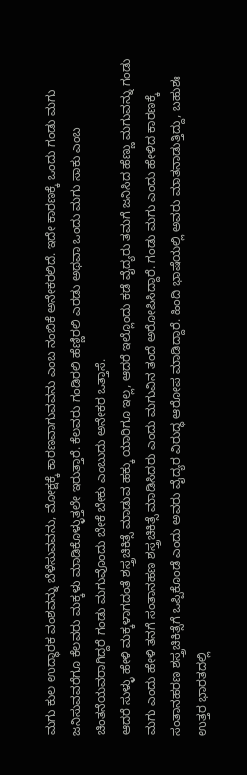ಮಗು ಕುಲ ಉದ್ಧಾರಕ ವಂಶವನ್ನು ಬೆಳೆಸುವವನು, ಮೋಕ್ಷಕ್ಕೆ ಕಾರಣವಾಗುವವನು ಎಂಬ ನಂಬಿಕೆ ಅನೇಕರಲಿದೆ. ಇದೇ ಕಾರಣಕ್ಕೆ ಒಂದು ಗಂಡು ಮಗು ಜನಿಸುವವರೆಗೂ ಕೆಲವರು ಮಕ್ಕಳು ಮಾಡಿಕೊಳ್ಳುತ್ತಲೇ ಇರುತ್ತಾರೆ. ಕೆಲವರು ಗಂಡಿರಲಿ ಹೆಣ್ಣಿರಲಿ ಎರಡು ಅಥವಾ ಒಂದು ಮಗು ಸಾಕು ಎಂಬ ಚಿಂತನೆಯವರಾಗಿದ್ದರೆ ಗಂಡು ಮಗುವೊಂದು ಬೇಕೆ ಬೇಕು ಎಂಬುದು ಅನೇಕರ ಒತ್ತಾಸೆ.
ಆದರೆ ಸುಳ್ಳು ಹೇಳಿ ಮಕ್ಕಳಾಗದಂತೆ ಶಸ್ತ್ರಚಿಕಿತ್ಸೆ ಮಾಡುವ ಹಕ್ಕು ಯಾರಿಗೂ ಇಲ್ಲ, ಆದರೆ ಇಲ್ಲೊಂದು ಕಡೆ ವೈದ್ಯರು ತಮಗೆ ಜನಿಸಿದ ಹೆಣ್ಣು ಮಗುವನ್ನು ಗಂಡು ಮಗು ಎಂದು ಹೇಳಿ ತನಗೆ ಸಂತಾನಹಣ ಶಸ್ತ್ರಚಿಕಿತ್ಸೆ ಮಾಡಿಸಿದರು ಎಂದು ಮಗುವಿನ ತಂದೆ ಅರೋಪಿಸಿದ್ದಾರೆ. ಗಂಡು ಮಗು ಎಂದು ಹೇಳಿದ ಕಾರಣಕ್ಕೆ ಸಂತಾನಹರಣ ಶಸ್ತ್ರಚಿಕಿತ್ಸೆಗೆ ಒಪ್ಪಿಕೊಂಡೆ ಎಂದು ಅವರು ವೈದ್ಯರ ವಿರುದ್ಧ ಆರೋಪ ಮಾಡಿದ್ದಾರೆ. ಹಿಂದಿ ಭಾಷೆಯಲ್ಲಿ ಅವರು ಮಾತನಾಡುತ್ತಿದ್ದು, ಬಹುಶಃ ಉತ್ತರ ಭಾರತದಲ್ಲಿ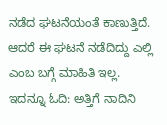ನಡೆದ ಘಟನೆಯಂತೆ ಕಾಣುತ್ತಿದೆ. ಆದರೆ ಈ ಘಟನೆ ನಡೆದಿದ್ದು ಎಲ್ಲಿ ಎಂಬ ಬಗ್ಗೆ ಮಾಹಿತಿ ಇಲ್ಲ.
ಇದನ್ನೂ ಓದಿ: ಅತ್ತಿಗೆ ನಾದಿನಿ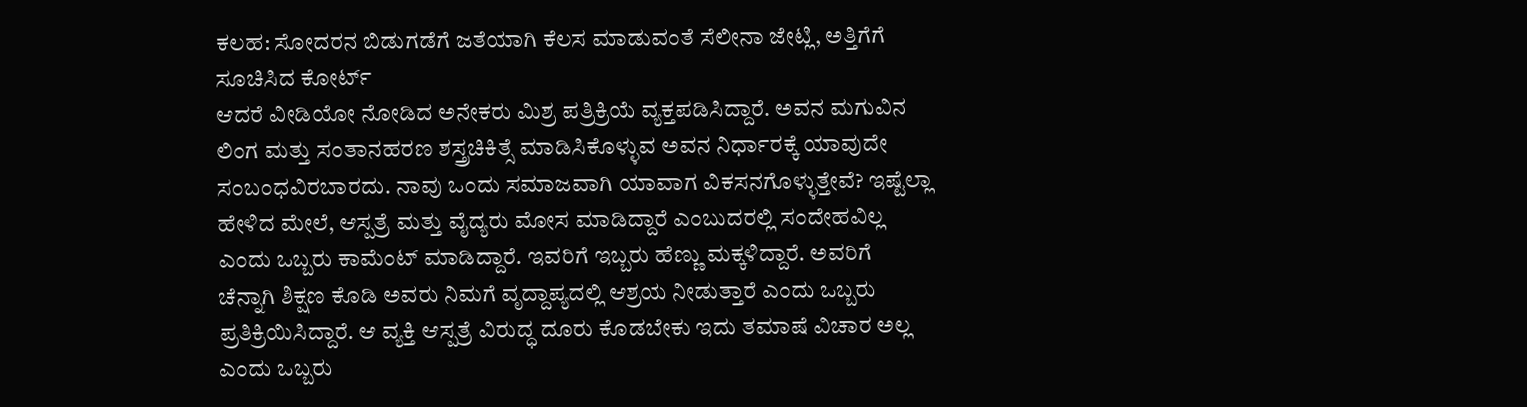ಕಲಹ: ಸೋದರನ ಬಿಡುಗಡೆಗೆ ಜತೆಯಾಗಿ ಕೆಲಸ ಮಾಡುವಂತೆ ಸೆಲೀನಾ ಜೇಟ್ಲಿ, ಅತ್ತಿಗೆಗೆ ಸೂಚಿಸಿದ ಕೋರ್ಟ್
ಆದರೆ ವೀಡಿಯೋ ನೋಡಿದ ಅನೇಕರು ಮಿಶ್ರ ಪತ್ರಿಕ್ರಿಯೆ ವ್ಯಕ್ತಪಡಿಸಿದ್ದಾರೆ. ಅವನ ಮಗುವಿನ ಲಿಂಗ ಮತ್ತು ಸಂತಾನಹರಣ ಶಸ್ತ್ರಚಿಕಿತ್ಸೆ ಮಾಡಿಸಿಕೊಳ್ಳುವ ಅವನ ನಿರ್ಧಾರಕ್ಕೆ ಯಾವುದೇ ಸಂಬಂಧವಿರಬಾರದು. ನಾವು ಒಂದು ಸಮಾಜವಾಗಿ ಯಾವಾಗ ವಿಕಸನಗೊಳ್ಳುತ್ತೇವೆ? ಇಷ್ಟೆಲ್ಲಾ ಹೇಳಿದ ಮೇಲೆ, ಆಸ್ಪತ್ರೆ ಮತ್ತು ವೈದ್ಯರು ಮೋಸ ಮಾಡಿದ್ದಾರೆ ಎಂಬುದರಲ್ಲಿ ಸಂದೇಹವಿಲ್ಲ ಎಂದು ಒಬ್ಬರು ಕಾಮೆಂಟ್ ಮಾಡಿದ್ದಾರೆ. ಇವರಿಗೆ ಇಬ್ಬರು ಹೆಣ್ಣು ಮಕ್ಕಳಿದ್ದಾರೆ. ಅವರಿಗೆ ಚೆನ್ನಾಗಿ ಶಿಕ್ಷಣ ಕೊಡಿ ಅವರು ನಿಮಗೆ ವೃದ್ದಾಪ್ಯದಲ್ಲಿ ಆಶ್ರಯ ನೀಡುತ್ತಾರೆ ಎಂದು ಒಬ್ಬರು ಪ್ರತಿಕ್ರಿಯಿಸಿದ್ದಾರೆ. ಆ ವ್ಯಕ್ತಿ ಆಸ್ಪತ್ರೆ ವಿರುದ್ಧ ದೂರು ಕೊಡಬೇಕು ಇದು ತಮಾಷೆ ವಿಚಾರ ಅಲ್ಲ ಎಂದು ಒಬ್ಬರು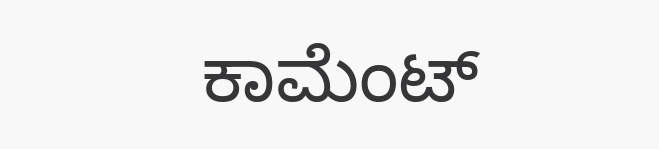ಕಾಮೆಂಟ್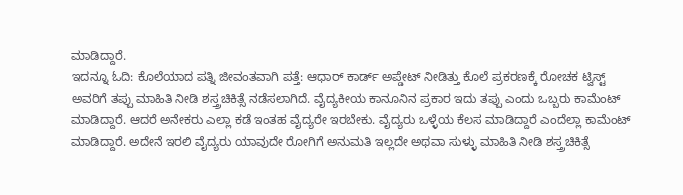ಮಾಡಿದ್ದಾರೆ.
ಇದನ್ನೂ ಓದಿ: ಕೊಲೆಯಾದ ಪತ್ನಿ ಜೀವಂತವಾಗಿ ಪತ್ತೆ: ಆಧಾರ್ ಕಾರ್ಡ್ ಅಪ್ಡೇಟ್ ನೀಡಿತ್ತು ಕೊಲೆ ಪ್ರಕರಣಕ್ಕೆ ರೋಚಕ ಟ್ವಿಸ್ಟ್
ಅವರಿಗೆ ತಪ್ಪು ಮಾಹಿತಿ ನೀಡಿ ಶಸ್ತ್ರಚಿಕಿತ್ಸೆ ನಡೆಸಲಾಗಿದೆ. ವೈದ್ಯಕೀಯ ಕಾನೂನಿನ ಪ್ರಕಾರ ಇದು ತಪ್ಪು ಎಂದು ಒಬ್ಬರು ಕಾಮೆಂಟ್ ಮಾಡಿದ್ದಾರೆ. ಆದರೆ ಅನೇಕರು ಎಲ್ಲಾ ಕಡೆ ಇಂತಹ ವೈದ್ಯರೇ ಇರಬೇಕು. ವೈದ್ಯರು ಒಳ್ಳೆಯ ಕೆಲಸ ಮಾಡಿದ್ದಾರೆ ಎಂದೆಲ್ಲಾ ಕಾಮೆಂಟ್ ಮಾಡಿದ್ದಾರೆ. ಅದೇನೆ ಇರಲಿ ವೈದ್ಯರು ಯಾವುದೇ ರೋಗಿಗೆ ಅನುಮತಿ ಇಲ್ಲದೇ ಅಥವಾ ಸುಳ್ಳು ಮಾಹಿತಿ ನೀಡಿ ಶಸ್ತ್ರಚಿಕಿತ್ಸೆ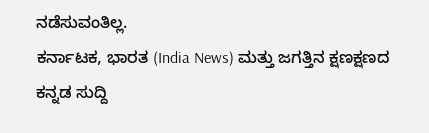ನಡೆಸುವಂತಿಲ್ಲ.
ಕರ್ನಾಟಕ, ಭಾರತ (India News) ಮತ್ತು ಜಗತ್ತಿನ ಕ್ಷಣಕ್ಷಣದ ಕನ್ನಡ ಸುದ್ದಿ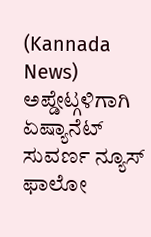(Kannada News) ಅಪ್ಡೇಟ್ಗಳಿಗಾಗಿ ಏಷ್ಯಾನೆಟ್ ಸುವರ್ಣ ನ್ಯೂಸ್ ಫಾಲೋ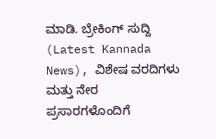ಮಾಡಿ. ಬ್ರೇಕಿಂಗ್ ಸುದ್ದಿ (Latest Kannada News), ವಿಶೇಷ ವರದಿಗಳು ಮತ್ತು ನೇರ ಪ್ರಸಾರಗಳೊಂದಿಗೆ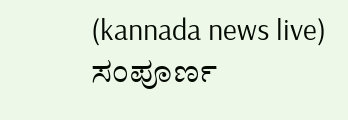(kannada news live) ಸಂಪೂರ್ಣ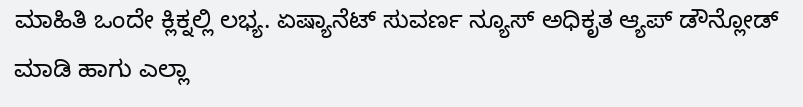ಮಾಹಿತಿ ಒಂದೇ ಕ್ಲಿಕ್ನಲ್ಲಿ ಲಭ್ಯ. ಏಷ್ಯಾನೆಟ್ ಸುವರ್ಣ ನ್ಯೂಸ್ ಅಧಿಕೃತ ಆ್ಯಪ್ ಡೌನ್ಲೋಡ್ ಮಾಡಿ ಹಾಗು ಎಲ್ಲಾ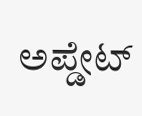ಅಪ್ಡೇಟ್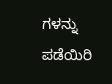ಗಳನ್ನು ಪಡೆಯಿರಿ